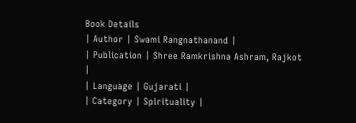Book Details
| Author | Swami Rangnathanand |
| Publication | Shree Ramkrishna Ashram, Rajkot |
| Language | Gujarati |
| Category | Spirituality |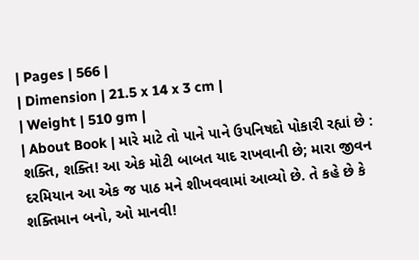| Pages | 566 |
| Dimension | 21.5 x 14 x 3 cm |
| Weight | 510 gm |
| About Book | મારે માટે તો પાને પાને ઉપનિષદો પોકારી રહ્યાં છે : શક્તિ, શક્તિ! આ એક મોટી બાબત યાદ રાખવાની છે; મારા જીવન દરમિયાન આ એક જ પાઠ મને શીખવવામાં આવ્યો છે. તે કહે છે કે શક્તિમાન બનો, ઓ માનવી!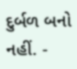દુર્બળ બનો નહીં. -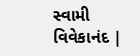સ્વામી વિવેકાનંદ |